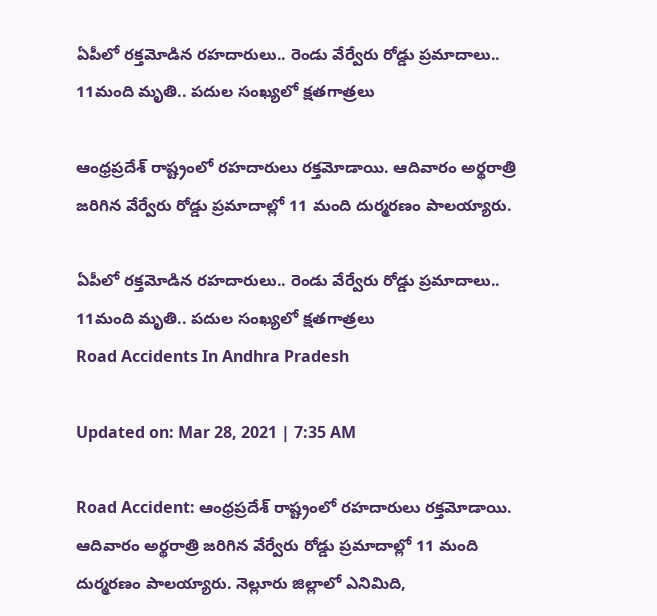ఏపీలో రక్తమోడిన రహదారులు.. రెండు వేర్వేరు రోడ్డు ప్రమాదాలు.. 11మంది మృతి.. పదుల సంఖ్యలో క్షతగాత్రలు

ఆంధ్రప్రదేశ్ రాష్ట్రంలో రహదారులు రక్తమోడాయి. ఆదివారం అర్థరాత్రి జరిగిన వేర్వేరు రోడ్డు ప్రమాదాల్లో 11 మంది దుర్మరణం పాలయ్యారు.

ఏపీలో రక్తమోడిన రహదారులు.. రెండు వేర్వేరు రోడ్డు ప్రమాదాలు.. 11మంది మృతి.. పదుల సంఖ్యలో క్షతగాత్రలు
Road Accidents In Andhra Pradesh

Updated on: Mar 28, 2021 | 7:35 AM

Road Accident: ఆంధ్రప్రదేశ్ రాష్ట్రంలో రహదారులు రక్తమోడాయి. ఆదివారం అర్థరాత్రి జరిగిన వేర్వేరు రోడ్డు ప్రమాదాల్లో 11 మంది దుర్మరణం పాలయ్యారు. నెల్లూరు జిల్లాలో ఎనిమిది,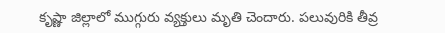కృష్ణా జిల్లాలో ముగ్గురు వ్యక్తులు మృతి చెందారు. పలువురికి తీవ్ర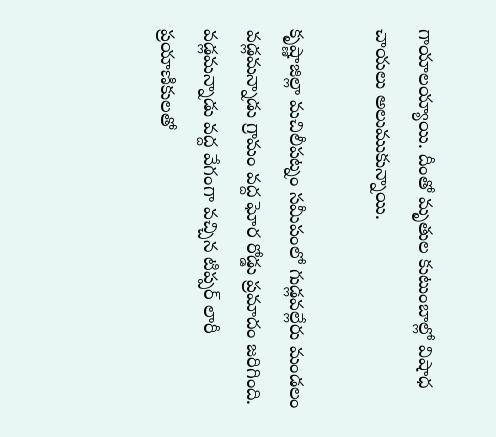గాయాలయ్యాయి. దీంతో మృతుల కుటుంబాల్లో విషాధ చాయలు అలుముకున్నాయి.

కృష్ణాజిల్లా మచిలీపట్నం సమీపంలో గుడ్లవల్లేరు మండలం వడ్లమన్నాడు గ్రామం వద్ద ఘోర రోడ్డు ప్రమాదం జరిగింది. వడ్లమన్నాడు వద్ద వేగంగా వచ్చిన టిప్పర్ లారీ ప్రయాణికులతో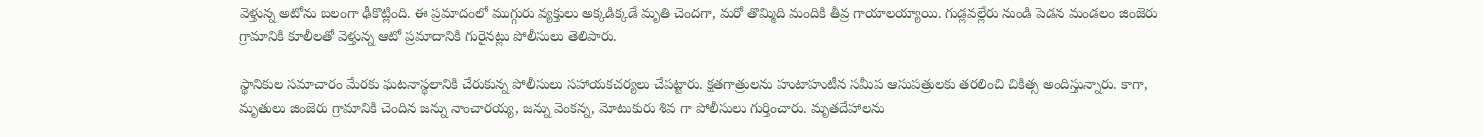వెళ్తున్న అటోను బలంగా ఢీకొట్లింది. ఈ ప్రమాదంలో ముగ్గురు వ్యక్తులు అక్కడిక్కడే మృతి చెందగా, మరో తొమ్మిది మందికి తీవ్ర గాయాలయ్యాయి. గుడ్లవల్లేరు నుండి పెడన మండలం జింజెరు గ్రామానికి కూలీలతో వెళ్తున్న ఆటో ప్రమాదానికి గురైనట్లు పోలీసులు తెలిపారు.

స్థానికుల సమాచారం మేరకు ఘటనాస్థలానికి చేరుకున్న పోలీసులు సహాయకచర్యలు చేపట్టారు. క్షతగాత్రులను హుటాహుటీన సమీప ఆసుపత్రులకు తరలించి చికిత్స అందిస్తున్నారు. కాగా, మృతులు జింజెరు గ్రామానికి చెందిన జన్ను నాంచారయ్య, జన్ను వెంకన్న, మోటుకురు శివ గా పోలీసులు గుర్తించారు. మృతదేహాలను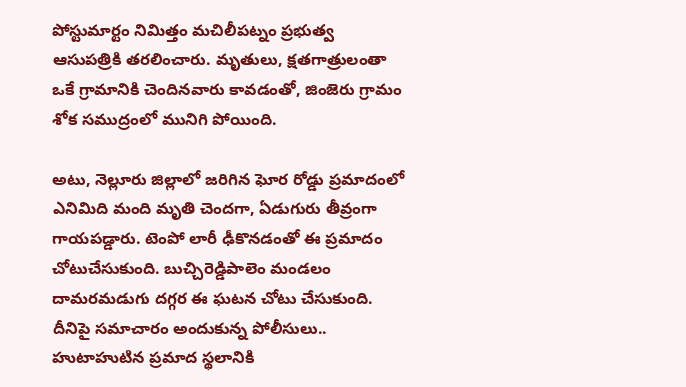పోస్టుమార్టం నిమిత్తం మచిలీపట్నం ప్రభుత్వ ఆసుపత్రికి తరలించారు. మృతులు, క్షతగాత్రులంతా ఒకే గ్రామానికి చెందినవారు కావడంతో, జింజెరు గ్రామం శోక సముద్రంలో మునిగి పోయింది.

అటు, నెల్లూరు జిల్లాలో జరిగిన ఘోర రోడ్డు ప్రమాదంలో ఎనిమిది మంది మృతి చెందగా, ఏడుగురు తీవ్రంగా గాయపడ్డారు. టెంపో లారీ ఢీకొనడంతో ఈ ప్రమాదం చోటుచేసుకుంది. బుచ్చిరెడ్డిపాలెం మండలం దామరమడుగు దగ్గర ఈ ఘటన చోటు చేసుకుంది. దీనిపై సమాచారం అందుకున్న పోలీసులు.. హుటాహుటిన ప్రమాద స్థలానికి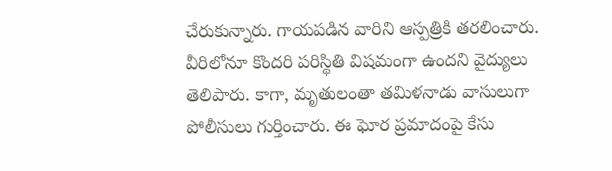చేరుకున్నారు. గాయపడిన వారిని ఆస్పత్రికి తరలించారు. వీరిలోనూ కొందరి పరిస్థితి విషమంగా ఉందని వైద్యులు తెలిపారు. కాగా, మృతులంతా తమిళనాడు వాసులుగా పోలీసులు గుర్తించారు. ఈ ఘోర ప్రమాదంపై కేసు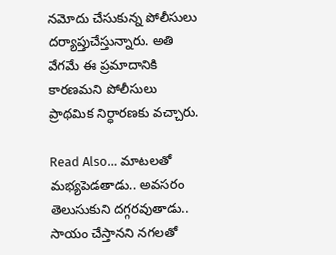నమోదు చేసుకున్న పోలీసులు దర్యాప్తుచేస్తున్నారు. అతి వేగమే ఈ ప్రమాదానికి కారణమని పోలీసులు ప్రాథమిక నిర్ధారణకు వచ్చారు.

Read Also… మాటలతో మభ్యపెడతాడు.. అవసరం తెలుసుకుని దగ్గరవుతాడు.. సాయం చేస్తానని నగలతో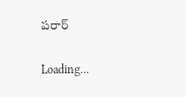పరార్‌

Loading...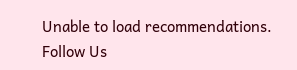Unable to load recommendations.
Follow Us